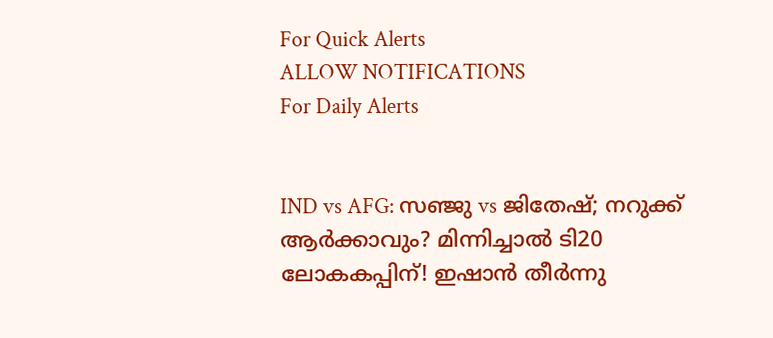For Quick Alerts
ALLOW NOTIFICATIONS
For Daily Alerts


IND vs AFG: സഞ്ജു vs ജിതേഷ്; നറുക്ക് ആര്‍ക്കാവും? മിന്നിച്ചാല്‍ ടി20 ലോകകപ്പിന്! ഇഷാന്‍ തീര്‍ന്നു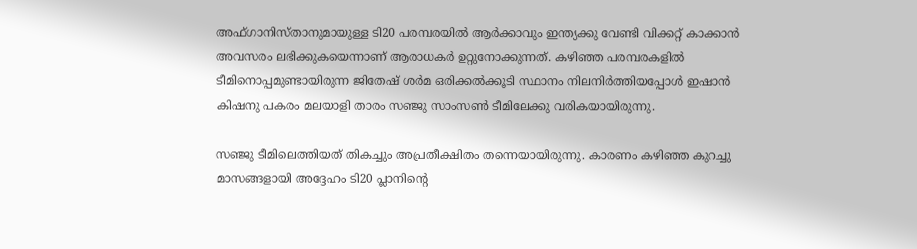അഫ്ഗാനിസ്താനുമായുള്ള ടി20 പരമ്പരയില്‍ ആര്‍ക്കാവും ഇന്ത്യക്കു വേണ്ടി വിക്കറ്റ് കാക്കാന്‍ അവസരം ലഭിക്കുകയെന്നാണ് ആരാധകര്‍ ഉറ്റുനോക്കുന്നത്. കഴിഞ്ഞ പരമ്പരകളില്‍ ടീമിനൊപ്പമുണ്ടായിരുന്ന ജിതേഷ് ശര്‍മ ഒരിക്കല്‍ക്കൂടി സ്ഥാനം നിലനിര്‍ത്തിയപ്പോള്‍ ഇഷാന്‍ കിഷനു പകരം മലയാളി താരം സഞ്ജു സാംസണ്‍ ടീമിലേക്കു വരികയായിരുന്നു.

സഞ്ജു ടീമിലെത്തിയത് തികച്ചും അപ്രതീക്ഷിതം തന്നെയായിരുന്നു. കാരണം കഴിഞ്ഞ കുറച്ചു മാസങ്ങളായി അദ്ദേഹം ടി20 പ്ലാനിന്റെ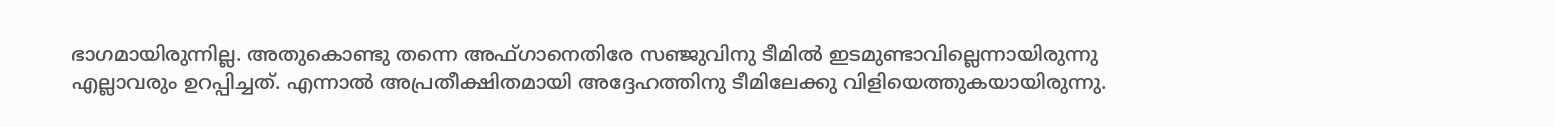ഭാഗമായിരുന്നില്ല. അതുകൊണ്ടു തന്നെ അഫ്ഗാനെതിരേ സഞ്ജുവിനു ടീമില്‍ ഇടമുണ്ടാവില്ലെന്നായിരുന്നു എല്ലാവരും ഉറപ്പിച്ചത്. എന്നാല്‍ അപ്രതീക്ഷിതമായി അദ്ദേഹത്തിനു ടീമിലേക്കു വിളിയെത്തുകയായിരുന്നു.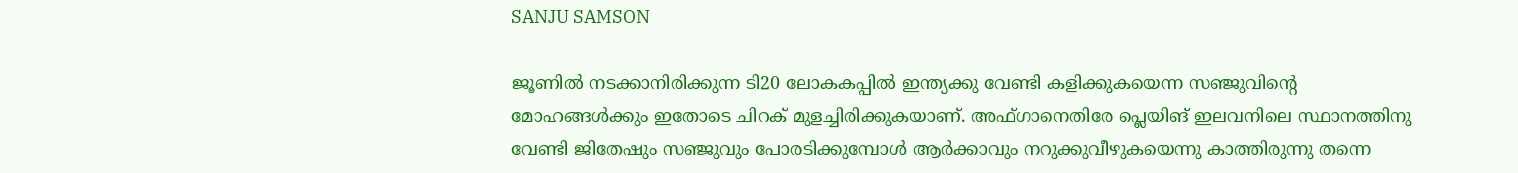SANJU SAMSON

ജൂണില്‍ നടക്കാനിരിക്കുന്ന ടി20 ലോകകപ്പില്‍ ഇന്ത്യക്കു വേണ്ടി കളിക്കുകയെന്ന സഞ്ജുവിന്റെ മോഹങ്ങള്‍ക്കും ഇതോടെ ചിറക് മുളച്ചിരിക്കുകയാണ്. അഫ്ഗാനെതിരേ പ്ലെയിങ് ഇലവനിലെ സ്ഥാനത്തിനു വേണ്ടി ജിതേഷും സഞ്ജുവും പോരടിക്കുമ്പോള്‍ ആര്‍ക്കാവും നറുക്കുവീഴുകയെന്നു കാത്തിരുന്നു തന്നെ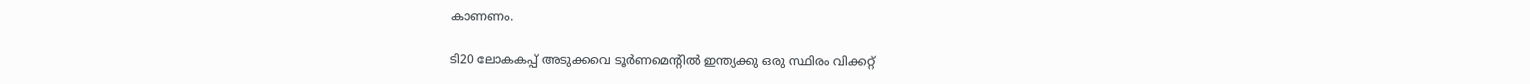കാണണം.

ടി20 ലോകകപ്പ് അടുക്കവെ ടൂര്‍ണമെന്റില്‍ ഇന്ത്യക്കു ഒരു സ്ഥിരം വിക്കറ്റ്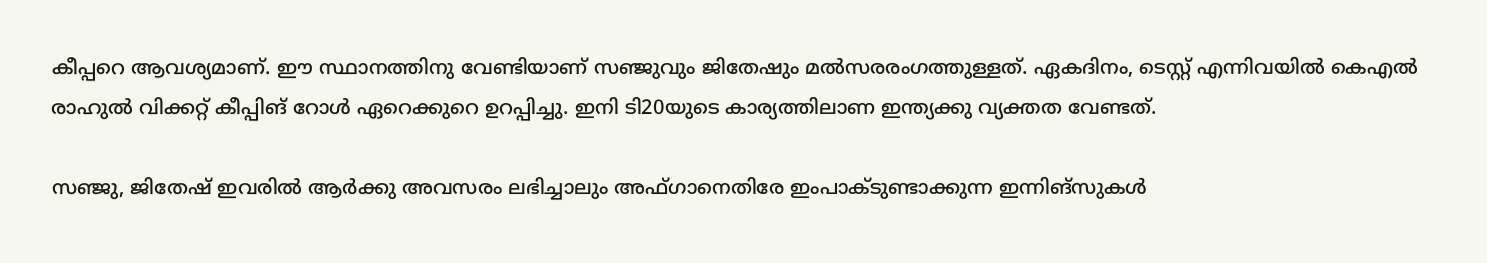കീപ്പറെ ആവശ്യമാണ്. ഈ സ്ഥാനത്തിനു വേണ്ടിയാണ് സഞ്ജുവും ജിതേഷും മല്‍സരരംഗത്തുള്ളത്. ഏകദിനം, ടെസ്റ്റ് എന്നിവയില്‍ കെഎല്‍ രാഹുല്‍ വിക്കറ്റ് കീപ്പിങ് റോള്‍ ഏറെക്കുറെ ഉറപ്പിച്ചു. ഇനി ടി20യുടെ കാര്യത്തിലാണ ഇന്ത്യക്കു വ്യക്തത വേണ്ടത്.

സഞ്ജു, ജിതേഷ് ഇവരില്‍ ആര്‍ക്കു അവസരം ലഭിച്ചാലും അഫ്ഗാനെതിരേ ഇംപാക്ടുണ്ടാക്കുന്ന ഇന്നിങ്‌സുകള്‍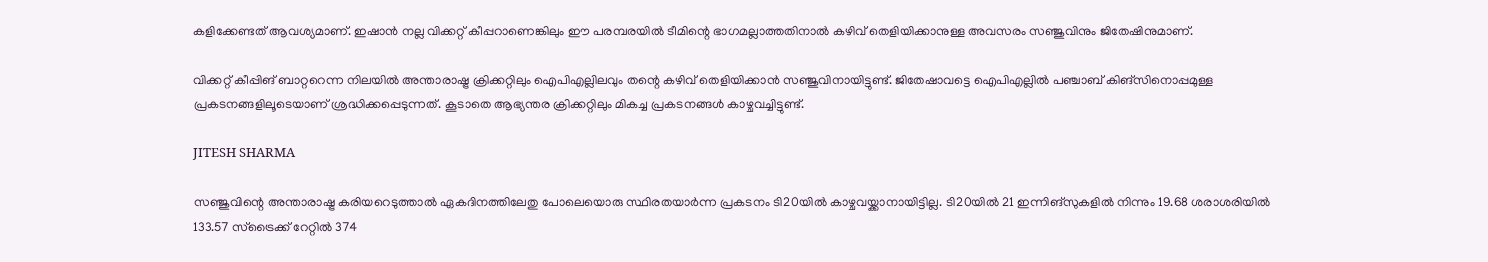കളിക്കേണ്ടത് ആവശ്യമാണ്. ഇഷാന്‍ നല്ല വിക്കറ്റ് കീപ്പറാണെങ്കിലും ഈ പരമ്പരയില്‍ ടീമിന്റെ ഭാഗമല്ലാത്തതിനാല്‍ കഴിവ് തെളിയിക്കാനുള്ള അവസരം സഞ്ജുവിനും ജിതേഷിനുമാണ്.

വിക്കറ്റ് കീപ്പിങ് ബാറ്ററെന്ന നിലയില്‍ അന്താരാഷ്ട്ര ക്രിക്കറ്റിലും ഐപിഎല്ലിലവും തന്റെ കഴിവ് തെളിയിക്കാന്‍ സഞ്ജുവിനായിട്ടുണ്ട്. ജിതേഷാവട്ടെ ഐപിഎല്ലില്‍ പഞ്ചാബ് കിങ്‌സിനൊപ്പമുള്ള പ്രകടനങ്ങളിലൂടെയാണ് ശ്രദ്ധിക്കപ്പെടുന്നത്. കൂടാതെ ആഭ്യന്തര ക്രിക്കറ്റിലും മികച്ച പ്രകടനങ്ങള്‍ കാഴ്ചവച്ചിട്ടുണ്ട്.

JITESH SHARMA

സഞ്ജുവിന്റെ അന്താരാഷ്ട്ര കരിയറെടുത്താല്‍ ഏകദിനത്തിലേതു പോലെയൊരു സ്ഥിരതയാര്‍ന്ന പ്രകടനം ടി20യില്‍ കാഴ്ചവയ്ക്കാനായിട്ടില്ല. ടി20യില്‍ 21 ഇന്നിങ്സുകളില്‍ നിന്നും 19.68 ശരാശരിയില്‍ 133.57 സ്‌ട്രൈക്ക് റേറ്റില്‍ 374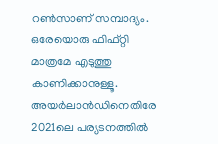റണ്‍സാണ് സമ്പാദ്യം. ഒരേയൊരു ഫിഫ്റ്റി മാത്രമേ എടുത്തു കാണിക്കാനുള്ളൂ. അയര്‍ലാന്‍ഡിനെതിരേ 2021ലെ പര്യടനത്തില്‍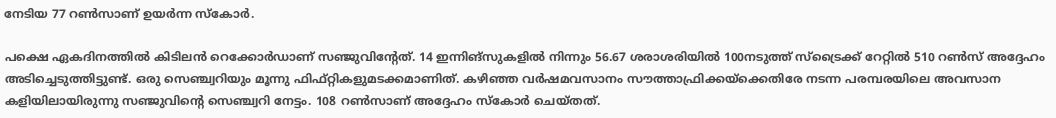നേടിയ 77 റണ്‍സാണ് ഉയര്‍ന്ന സ്‌കോര്‍.

പക്ഷെ ഏകദിനത്തില്‍ കിടിലന്‍ റെക്കോര്‍ഡാണ് സഞ്ജുവിന്റേത്. 14 ഇന്നിങ്‌സുകളില്‍ നിന്നും 56.67 ശരാശരിയില്‍ 100നടുത്ത് സ്‌ട്രൈക്ക് റേറ്റില്‍ 510 റണ്‍സ് അദ്ദേഹം അടിച്ചെടുത്തിട്ടുണ്ട്. ഒരു സെഞ്ച്വറിയും മൂന്നു ഫിഫ്റ്റികളുമടക്കമാണിത്. കഴിഞ്ഞ വര്‍ഷമവസാനം സൗത്താഫ്രിക്കയ്‌ക്കെതിരേ നടന്ന പരമ്പരയിലെ അവസാന കളിയിലായിരുന്നു സഞ്ജുവിന്റെ സെഞ്ച്വറി നേട്ടം. 108 റണ്‍സാണ് അദ്ദേഹം സ്‌കോര്‍ ചെയ്തത്.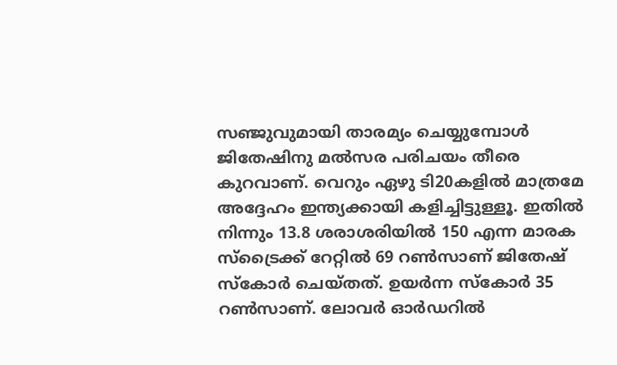സഞ്ജുവുമായി താരമ്യം ചെയ്യുമ്പോള്‍ ജിതേഷിനു മല്‍സര പരിചയം തീരെ കുറവാണ്. വെറും ഏഴു ടി20കളില്‍ മാത്രമേ അദ്ദേഹം ഇന്ത്യക്കായി കളിച്ചിട്ടുള്ളൂ. ഇതില്‍ നിന്നും 13.8 ശരാശരിയില്‍ 150 എന്ന മാരക സ്‌ട്രൈക്ക് റേറ്റില്‍ 69 റണ്‍സാണ് ജിതേഷ് സ്‌കോര്‍ ചെയ്തത്. ഉയര്‍ന്ന സ്‌കോര്‍ 35 റണ്‍സാണ്. ലോവര്‍ ഓര്‍ഡറില്‍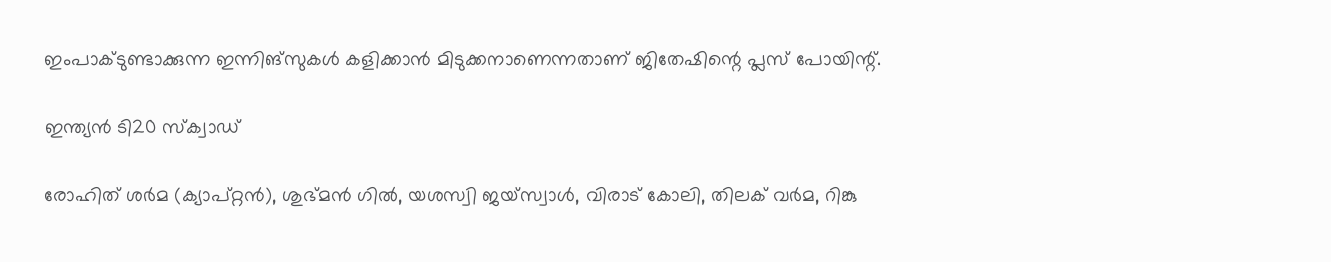ഇംപാക്ടുണ്ടാക്കുന്ന ഇന്നിങ്‌സുകള്‍ കളിക്കാന്‍ മിടുക്കനാണെന്നതാണ് ജിതേഷിന്റെ പ്ലസ് പോയിന്റ്.

ഇന്ത്യന്‍ ടി20 സ്ക്വാഡ്

രോഹിത് ശർമ (ക്യാപ്റ്റന്‍), ശുഭ്മന്‍ ഗിൽ, യശസ്വി ജയ്‌സ്വാൾ, വിരാട് കോലി, തിലക് വർമ, റിങ്കു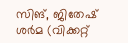സിങ്, ജിതേഷ് ശർമ (വിക്കറ്റ്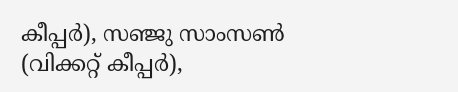കീപ്പര്‍), സഞ്ജു സാംസൺ (വിക്കറ്റ് കീപ്പര്‍),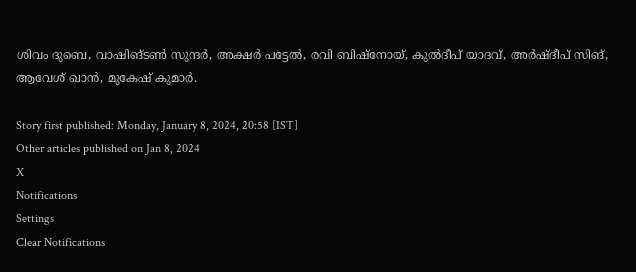ശിവം ദുബെ, വാഷിങ്ടണ്‍ സുന്ദർ, അക്ഷർ പട്ടേൽ, രവി ബിഷ്‌നോയ്, കുൽദീപ് യാദവ്, അർഷ്ദീപ് സിങ്, ആവേശ് ഖാൻ, മുകേഷ് കുമാർ.

Story first published: Monday, January 8, 2024, 20:58 [IST]
Other articles published on Jan 8, 2024
X
Notifications
Settings
Clear Notifications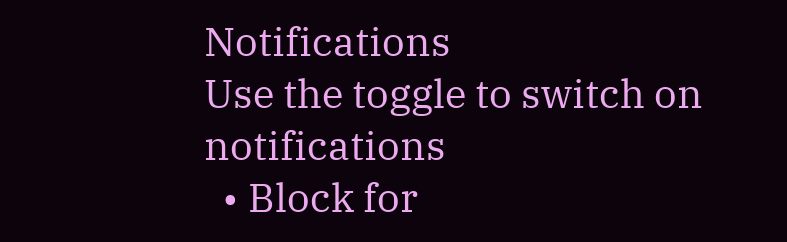Notifications
Use the toggle to switch on notifications
  • Block for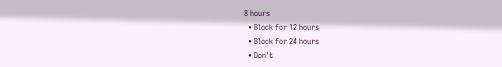8 hours
  • Block for 12 hours
  • Block for 24 hours
  • Don't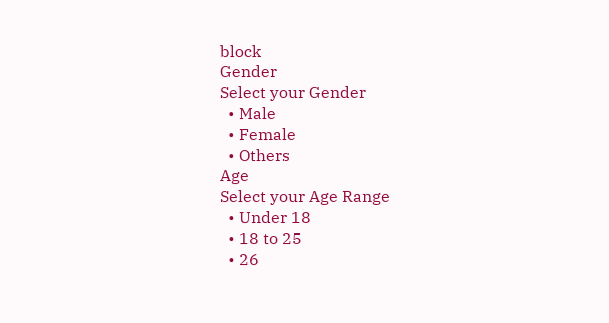block
Gender
Select your Gender
  • Male
  • Female
  • Others
Age
Select your Age Range
  • Under 18
  • 18 to 25
  • 26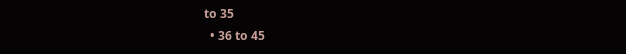to 35
  • 36 to 45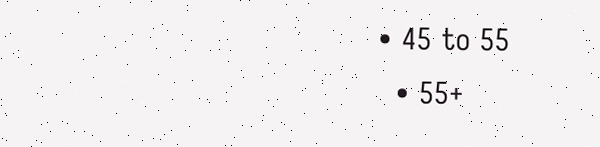• 45 to 55
  • 55+